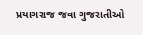પ્રયાગરાજ જવા ગુજરાતીઓ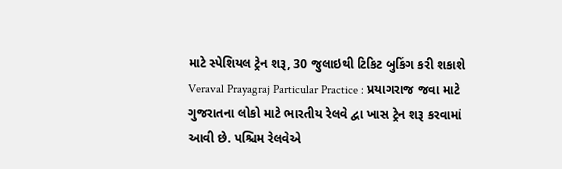માટે સ્પેશિયલ ટ્રેન શરૂ, 30 જુલાઇથી ટિકિટ બુકિંગ કરી શકાશે
Veraval Prayagraj Particular Practice : પ્રયાગરાજ જવા માટે ગુજરાતના લોકો માટે ભારતીય રેલવે દ્વા ખાસ ટ્રેન શરૂ કરવામાં આવી છે. પશ્ચિમ રેલવેએ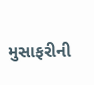મુસાફરીની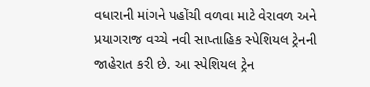વધારાની માંગને પહોંચી વળવા માટે વેરાવળ અને પ્રયાગરાજ વચ્ચે નવી સાપ્તાહિક સ્પેશિયલ ટ્રેનની જાહેરાત કરી છે. આ સ્પેશિયલ ટ્રેન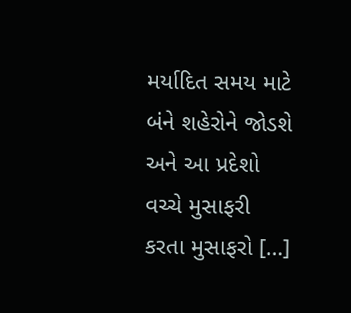મર્યાદિત સમય માટે બંને શહેરોને જોડશે અને આ પ્રદેશો વચ્ચે મુસાફરી કરતા મુસાફરો […]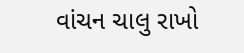વાંચન ચાલુ રાખો